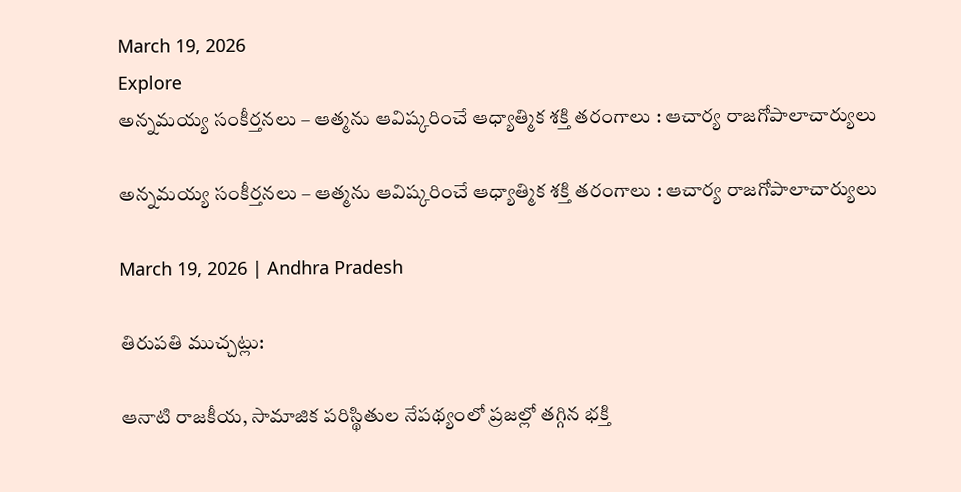March 19, 2026
Explore
అన్నమయ్య సంకీర్తనలు – ఆత్మను ఆవిష్కరించే ఆధ్యాత్మిక శక్తి తరంగాలు : ఆచార్య రాజగోపాలాచార్యులు

అన్నమయ్య సంకీర్తనలు – ఆత్మను ఆవిష్కరించే ఆధ్యాత్మిక శక్తి తరంగాలు : ఆచార్య రాజగోపాలాచార్యులు

March 19, 2026 | Andhra Pradesh

తిరుపతి ముచ్చట్లు:

ఆనాటి రాజకీయ, సామాజిక పరిస్థితుల నేపథ్యంలో ప్రజల్లో తగ్గిన భక్తి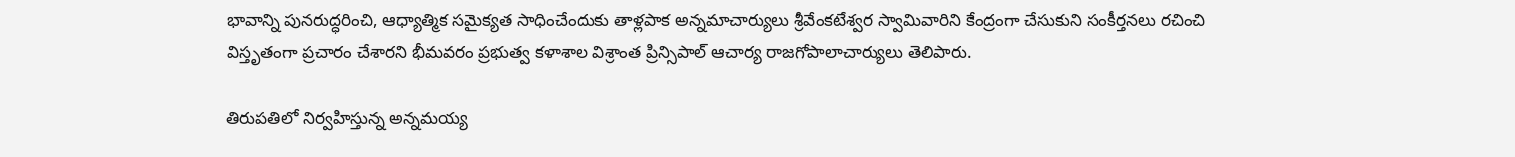భావాన్ని పునరుద్ధరించి, ఆధ్యాత్మిక సమైక్యత సాధించేందుకు తాళ్లపాక అన్నమాచార్యులు శ్రీవేంకటేశ్వర స్వామివారిని కేంద్రంగా చేసుకుని సంకీర్తనలు రచించి విస్తృతంగా ప్రచారం చేశారని భీమవరం ప్రభుత్వ కళాశాల విశ్రాంత ప్రిన్సిపాల్ ఆచార్య రాజగోపాలాచార్యులు తెలిపారు.

తిరుపతిలో నిర్వహిస్తున్న అన్నమయ్య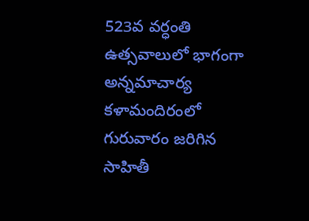523వ వర్ధంతి ఉత్సవాలులో భాగంగా అన్నమాచార్య కళామందిరంలో గురువారం జరిగిన సాహితీ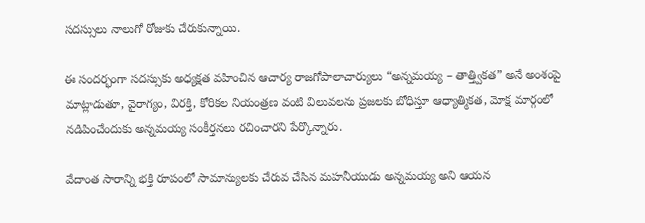సదస్సులు నాలుగో రోజుకు చేరుకున్నాయి.

ఈ సందర్భంగా సదస్సుకు అధ్యక్షత వహించిన ఆచార్య రాజగోపాలాచార్యులు “అన్నమయ్య – తాత్త్వికత” అనే అంశంపై మాట్లాడుతూ, వైరాగ్యం, విరక్తి, కోరికల నియంత్రణ వంటి విలువలను ప్రజలకు బోధిస్తూ ఆధ్యాత్మికత, మోక్ష మార్గంలో నడిపించేందుకు అన్నమయ్య సంకీర్తనలు రచించారని పేర్కొన్నారు.

వేదాంత సారాన్ని భక్తి రూపంలో సామాన్యులకు చేరువ చేసిన మహనీయుడు అన్నమయ్య అని ఆయన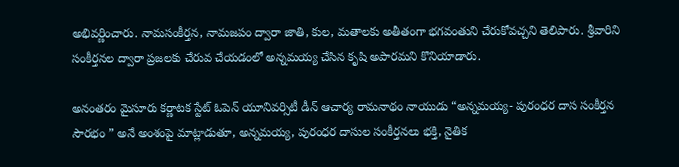అభివర్ణించారు. నామసంకీర్తన, నామజపం ద్వారా జాతి, కుల, మతాలకు అతీతంగా భగవంతుని చేరుకోవచ్చని తెలిపారు. శ్రీవారిని సంకీర్తనల ద్వారా ప్రజలకు చేరువ చేయడంలో అన్నమయ్య చేసిన కృషి అపారమని కొనియాడారు.

అనంతరం మైసూరు కర్ణాటక స్టేట్ ఓపెన్ యూనివర్సిటీ డీన్ ఆచార్య రామనాథం నాయుడు “అన్నమయ్య- పురంధర దాస సంకీర్తన సౌరభం ” అనే అంశంపై మాట్లాడుతూ, అన్నమయ్య, పురంధర దాసుల సంకీర్తనలు భక్తి, నైతిక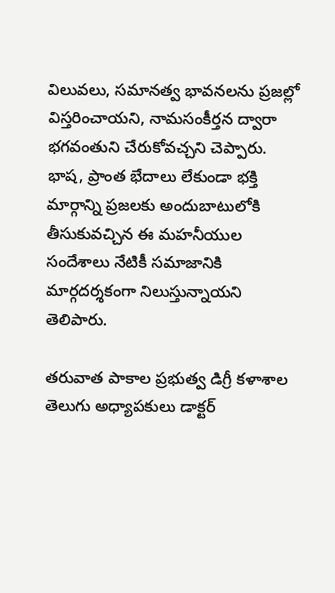విలువలు, సమానత్వ భావనలను ప్రజల్లో విస్తరించాయని, నామసంకీర్తన ద్వారా భగవంతుని చేరుకోవచ్చని చెప్పారు. భాష, ప్రాంత భేదాలు లేకుండా భక్తి మార్గాన్ని ప్రజలకు అందుబాటులోకి తీసుకువచ్చిన ఈ మహనీయుల సందేశాలు నేటికీ సమాజానికి మార్గదర్శకంగా నిలుస్తున్నాయని తెలిపారు.

తరువాత పాకాల ప్రభుత్వ డిగ్రీ కళాశాల తెలుగు అధ్యాపకులు డాక్టర్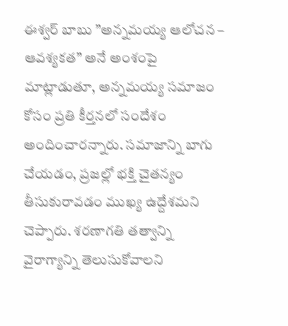ఈశ్వర్ బాబు ”అన్నమయ్య ఆలోచన – ఆవశ్యకత” అనే అంశంపై మాట్లాడుతూ, అన్నమయ్య సమాజం కోసం ప్రతి కీర్తనలో సందేశం అందించారన్నారు. సమాజాన్ని బాగు చేయడం, ప్రజల్లో భక్తి చైతన్యం తీసుకురావడం ముఖ్య ఉద్దేశ‌మ‌ని చెప్పారు. శ‌రణాగతి తత్వాన్ని వైరాగ్యాన్ని తెలుసుకోవాలని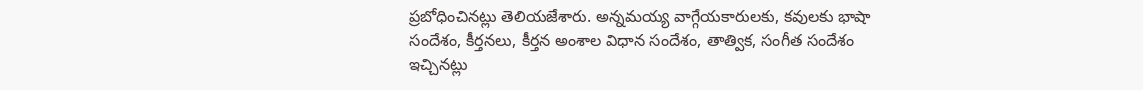ప్రబోధించిన‌ట్లు తెలియ‌జేశారు. అన్నమయ్య వాగ్గేయకారులకు, కవులకు భాషా సందేశం, కీర్తనలు, కీర్తన అంశాల విధాన సందేశం, తాత్విక, సంగీత సందేశం ఇచ్చినట్లు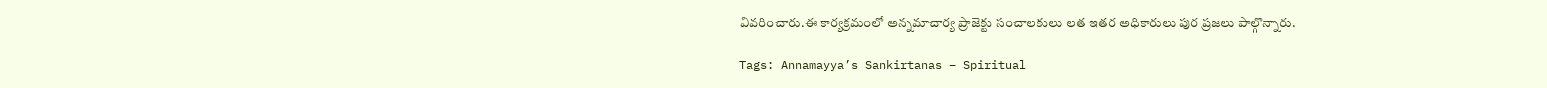వివరించారు.ఈ కార్యక్రమంలో అన్నమాచార్య ప్రాజెక్టు సంచాలకులు లత ఇతర అధికారులు పుర ప్రజలు పాల్గొన్నారు.

Tags: Annamayya’s Sankirtanas – Spiritual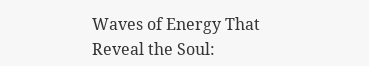Waves of Energy That Reveal the Soul: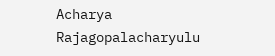Acharya Rajagopalacharyulu